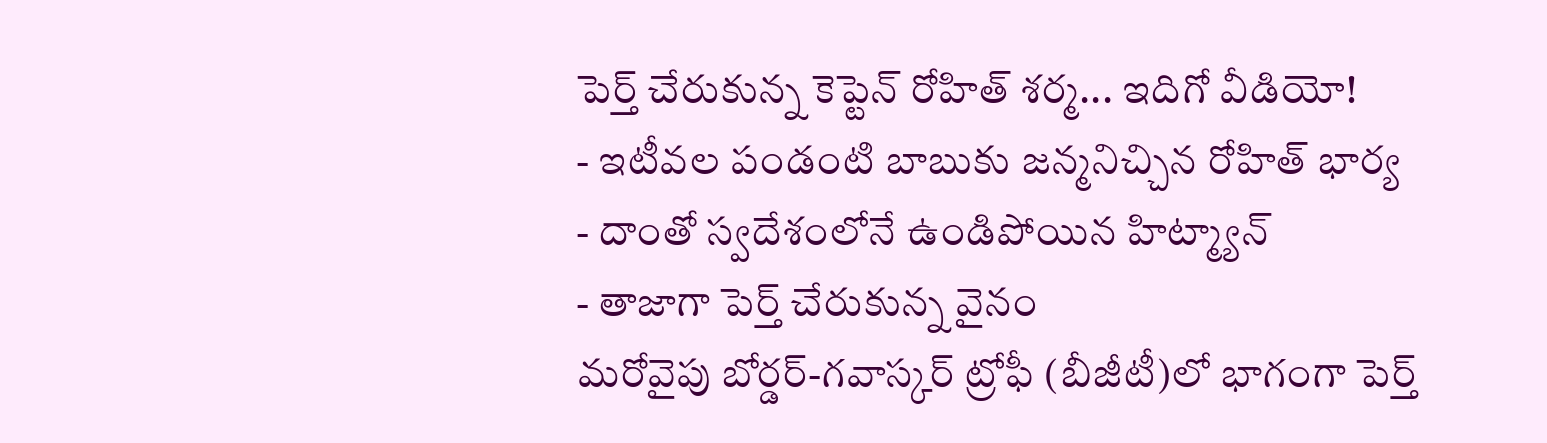పెర్త్ చేరుకున్న కెప్టెన్ రోహిత్ శర్మ... ఇదిగో వీడియో!
- ఇటీవల పండంటి బాబుకు జన్మనిచ్చిన రోహిత్ భార్య
- దాంతో స్వదేశంలోనే ఉండిపోయిన హిట్మ్యాన్
- తాజాగా పెర్త్ చేరుకున్న వైనం
మరోవైపు బోర్డర్-గవాస్కర్ ట్రోఫీ (బీజీటీ)లో భాగంగా పెర్త్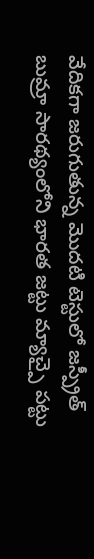వేదికగా జరుగుతున్న మొదటి టెస్టులో జస్ప్రీత్ బుమ్రా సారథ్యంలోని భారత జట్టు మ్యాచ్పై పట్టు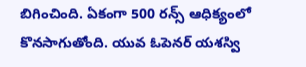బిగించింది. ఏకంగా 500 రన్స్ ఆధిక్యంలో కొనసాగుతోంది. యువ ఓపెనర్ యశస్వి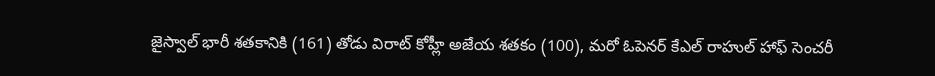జైస్వాల్ భారీ శతకానికి (161) తోడు విరాట్ కోహ్లీ అజేయ శతకం (100), మరో ఓపెనర్ కేఎల్ రాహుల్ హాఫ్ సెంచరీ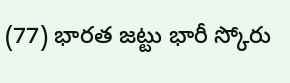(77) భారత జట్టు భారీ స్కోరు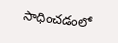సాధించడంలో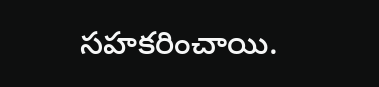సహకరించాయి.